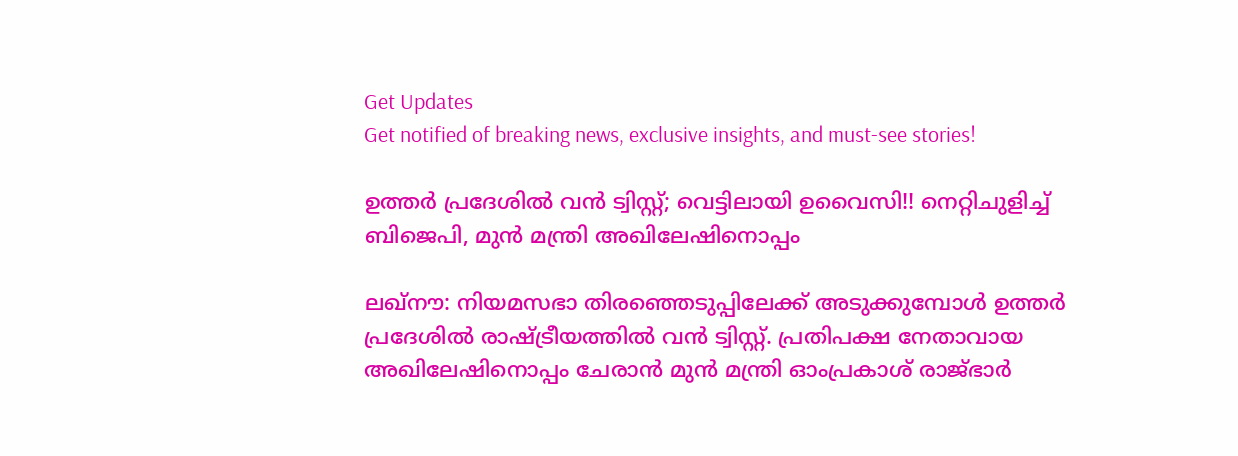Get Updates
Get notified of breaking news, exclusive insights, and must-see stories!

ഉത്തര്‍ പ്രദേശില്‍ വന്‍ ട്വിസ്റ്റ്; വെട്ടിലായി ഉവൈസി!! നെറ്റിചുളിച്ച് ബിജെപി, മുന്‍ മന്ത്രി അഖിലേഷിനൊപ്പം

ലഖ്‌നൗ: നിയമസഭാ തിരഞ്ഞെടുപ്പിലേക്ക് അടുക്കുമ്പോള്‍ ഉത്തര്‍ പ്രദേശില്‍ രാഷ്ട്രീയത്തില്‍ വന്‍ ട്വിസ്റ്റ്. പ്രതിപക്ഷ നേതാവായ അഖിലേഷിനൊപ്പം ചേരാന്‍ മുന്‍ മന്ത്രി ഓംപ്രകാശ് രാജ്ഭാര്‍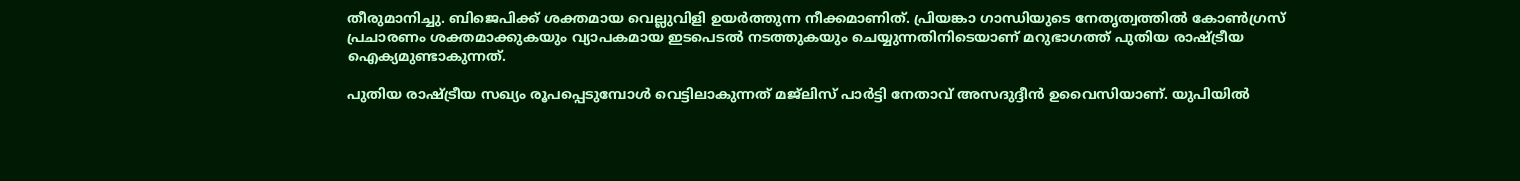തീരുമാനിച്ചു. ബിജെപിക്ക് ശക്തമായ വെല്ലുവിളി ഉയര്‍ത്തുന്ന നീക്കമാണിത്. പ്രിയങ്കാ ഗാന്ധിയുടെ നേതൃത്വത്തില്‍ കോണ്‍ഗ്രസ് പ്രചാരണം ശക്തമാക്കുകയും വ്യാപകമായ ഇടപെടല്‍ നടത്തുകയും ചെയ്യുന്നതിനിടെയാണ് മറുഭാഗത്ത് പുതിയ രാഷ്ട്രീയ ഐക്യമുണ്ടാകുന്നത്.

പുതിയ രാഷ്ട്രീയ സഖ്യം രൂപപ്പെടുമ്പോള്‍ വെട്ടിലാകുന്നത് മജ്‌ലിസ് പാര്‍ട്ടി നേതാവ് അസദുദ്ദീന്‍ ഉവൈസിയാണ്. യുപിയില്‍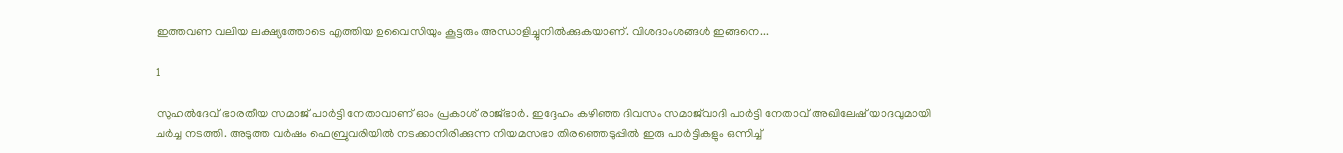ഇത്തവണ വലിയ ലക്ഷ്യത്തോടെ എത്തിയ ഉവൈസിയും കൂട്ടരും അന്ധാളിച്ചുനില്‍ക്കുകയാണ്. വിശദാംശങ്ങള്‍ ഇങ്ങനെ...

1

സുഹല്‍ദേവ് ഭാരതീയ സമാജ് പാര്‍ട്ടി നേതാവാണ് ഓം പ്രകാശ് രാജ്ഭാര്‍. ഇദ്ദേഹം കഴിഞ്ഞ ദിവസം സമാജ്‌വാദി പാര്‍ട്ടി നേതാവ് അഖിലേഷ് യാദവുമായി ചര്‍ച്ച നടത്തി. അടുത്ത വര്‍ഷം ഫെബ്രുവരിയില്‍ നടക്കാനിരിക്കുന്ന നിയമസഭാ തിരഞ്ഞെടുപ്പില്‍ ഇരു പാര്‍ട്ടികളും ഒന്നിച്ച്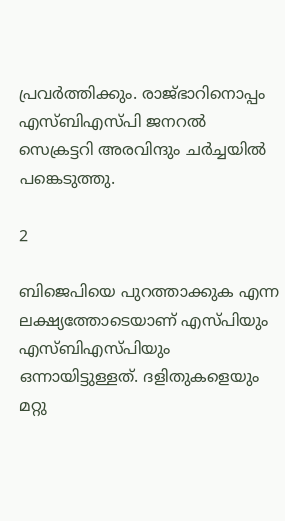പ്രവര്‍ത്തിക്കും. രാജ്ഭാറിനൊപ്പം എസ്ബിഎസ്പി ജനറല്‍ സെക്രട്ടറി അരവിന്ദും ചര്‍ച്ചയില്‍ പങ്കെടുത്തു.

2

ബിജെപിയെ പുറത്താക്കുക എന്ന ലക്ഷ്യത്തോടെയാണ് എസ്പിയും എസ്ബിഎസ്പിയും ഒന്നായിട്ടുള്ളത്. ദളിതുകളെയും മറ്റു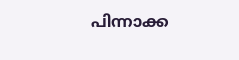പിന്നാക്ക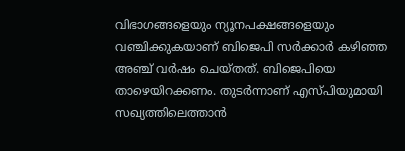വിഭാഗങ്ങളെയും ന്യൂനപക്ഷങ്ങളെയും വഞ്ചിക്കുകയാണ് ബിജെപി സര്‍ക്കാര്‍ കഴിഞ്ഞ അഞ്ച് വര്‍ഷം ചെയ്തത്. ബിജെപിയെ താഴെയിറക്കണം. തുടര്‍ന്നാണ് എസ്പിയുമായി സഖ്യത്തിലെത്താന്‍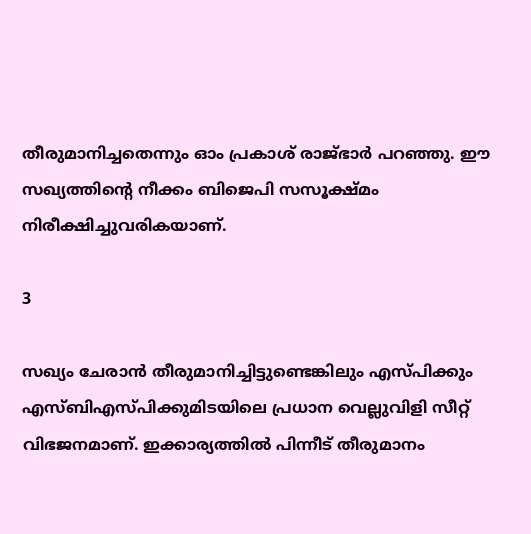തീരുമാനിച്ചതെന്നും ഓം പ്രകാശ് രാജ്ഭാര്‍ പറഞ്ഞു. ഈ സഖ്യത്തിന്റെ നീക്കം ബിജെപി സസൂക്ഷ്മം നിരീക്ഷിച്ചുവരികയാണ്.

3

സഖ്യം ചേരാന്‍ തീരുമാനിച്ചിട്ടുണ്ടെങ്കിലും എസ്പിക്കും എസ്ബിഎസ്പിക്കുമിടയിലെ പ്രധാന വെല്ലുവിളി സീറ്റ് വിഭജനമാണ്. ഇക്കാര്യത്തില്‍ പിന്നീട് തീരുമാനം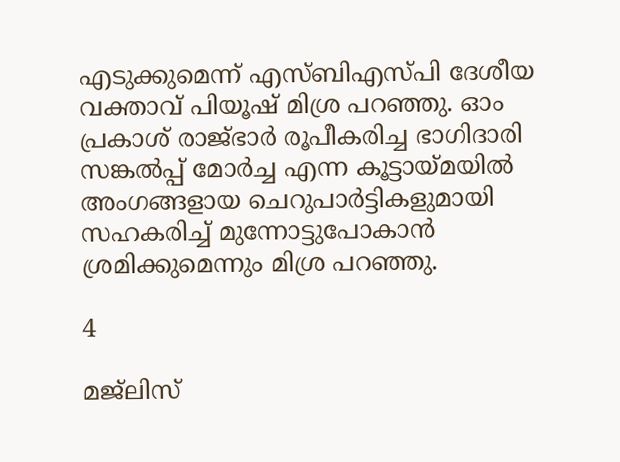എടുക്കുമെന്ന് എസ്ബിഎസ്പി ദേശീയ വക്താവ് പിയൂഷ് മിശ്ര പറഞ്ഞു. ഓം പ്രകാശ് രാജ്ഭാര്‍ രൂപീകരിച്ച ഭാഗിദാരി സങ്കല്‍പ്പ് മോര്‍ച്ച എന്ന കൂട്ടായ്മയില്‍ അംഗങ്ങളായ ചെറുപാര്‍ട്ടികളുമായി സഹകരിച്ച് മുന്നോട്ടുപോകാന്‍ ശ്രമിക്കുമെന്നും മിശ്ര പറഞ്ഞു.

4

മജ്‌ലിസ്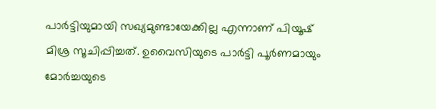പാര്‍ട്ടിയുമായി സഖ്യമുണ്ടായേക്കില്ല എന്നാണ് പിയൂഷ് മിശ്ര സൂചിപ്പിച്ചത്. ഉവൈസിയുടെ പാര്‍ട്ടി പൂര്‍ണമായും മോര്‍ച്ചയുടെ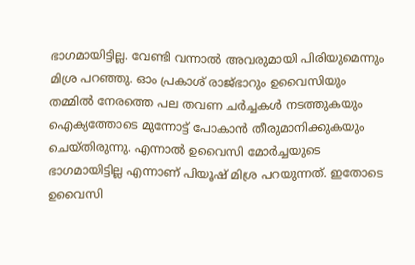ഭാഗമായിട്ടില്ല. വേണ്ടി വന്നാല്‍ അവരുമായി പിരിയുമെന്നും മിശ്ര പറഞ്ഞു. ഓം പ്രകാശ് രാജ്ഭാറും ഉവൈസിയും തമ്മില്‍ നേരത്തെ പല തവണ ചര്‍ച്ചകള്‍ നടത്തുകയും ഐക്യത്തോടെ മുന്നോട്ട് പോകാന്‍ തീരുമാനിക്കുകയും ചെയ്തിരുന്നു. എന്നാല്‍ ഉവൈസി മോര്‍ച്ചയുടെ ഭാഗമായിട്ടില്ല എന്നാണ് പിയൂഷ് മിശ്ര പറയുന്നത്. ഇതോടെ ഉവൈസി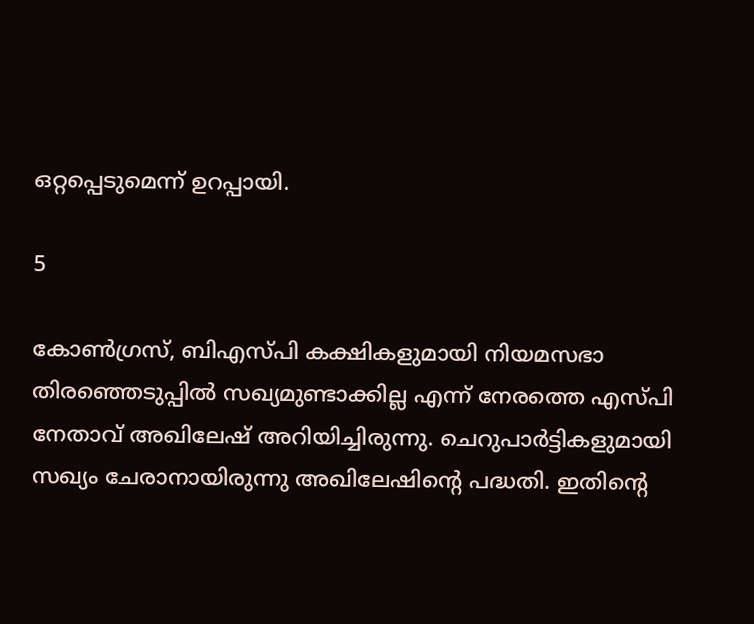ഒറ്റപ്പെടുമെന്ന് ഉറപ്പായി.

5

കോണ്‍ഗ്രസ്, ബിഎസ്പി കക്ഷികളുമായി നിയമസഭാ തിരഞ്ഞെടുപ്പില്‍ സഖ്യമുണ്ടാക്കില്ല എന്ന് നേരത്തെ എസ്പി നേതാവ് അഖിലേഷ് അറിയിച്ചിരുന്നു. ചെറുപാര്‍ട്ടികളുമായി സഖ്യം ചേരാനായിരുന്നു അഖിലേഷിന്റെ പദ്ധതി. ഇതിന്റെ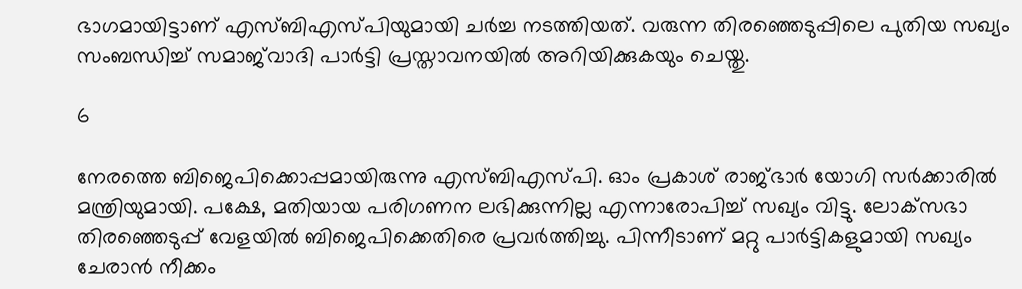ഭാഗമായിട്ടാണ് എസ്ബിഎസ്പിയുമായി ചര്‍ച്ച നടത്തിയത്. വരുന്ന തിരഞ്ഞെടുപ്പിലെ പുതിയ സഖ്യം സംബന്ധിച്ച് സമാജ്‌വാദി പാര്‍ട്ടി പ്രസ്താവനയില്‍ അറിയിക്കുകയും ചെയ്തു.

6

നേരത്തെ ബിജെപിക്കൊപ്പമായിരുന്നു എസ്ബിഎസ്പി. ഓം പ്രകാശ് രാജ്ഭാര്‍ യോഗി സര്‍ക്കാരില്‍ മന്ത്രിയുമായി. പക്ഷേ, മതിയായ പരിഗണന ലഭിക്കുന്നില്ല എന്നാരോപിച്ച് സഖ്യം വിട്ടു. ലോക്‌സഭാ തിരഞ്ഞെടുപ്പ് വേളയില്‍ ബിജെപിക്കെതിരെ പ്രവര്‍ത്തിച്ചു. പിന്നീടാണ് മറ്റു പാര്‍ട്ടികളുമായി സഖ്യം ചേരാന്‍ നീക്കം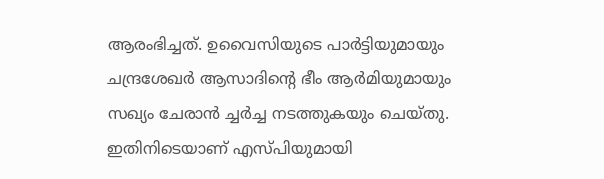ആരംഭിച്ചത്. ഉവൈസിയുടെ പാര്‍ട്ടിയുമായും ചന്ദ്രശേഖര്‍ ആസാദിന്റെ ഭീം ആര്‍മിയുമായും സഖ്യം ചേരാന്‍ ച്ചര്‍ച്ച നടത്തുകയും ചെയ്തു. ഇതിനിടെയാണ് എസ്പിയുമായി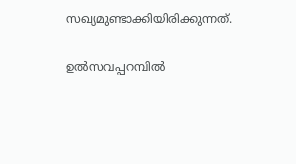സഖ്യമുണ്ടാക്കിയിരിക്കുന്നത്.

ഉല്‍സവപ്പറമ്പില്‍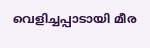വെളിച്ചപ്പാടായി മീര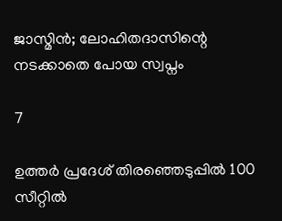ജാസ്മിന്‍; ലോഹിതദാസിന്റെ നടക്കാതെ പോയ സ്വപ്നം

7

ഉത്തര്‍ പ്രദേശ് തിരഞ്ഞെടുപ്പില്‍ 100 സീറ്റില്‍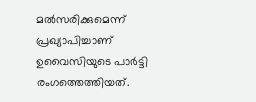മല്‍സരിക്കുമെന്ന് പ്രഖ്യാപിച്ചാണ് ഉവൈസിയുടെ പാര്‍ട്ടി രംഗത്തെത്തിയത്.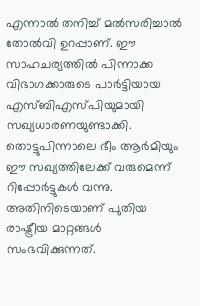എന്നാല്‍ തനിച്ച് മല്‍സരിച്ചാല്‍ തോല്‍വി ഉറപ്പാണ്. ഈ സാഹചര്യത്തില്‍ പിന്നാക്ക വിഭാഗക്കാരുടെ പാര്‍ട്ടിയായ എസ്ബിഎസ്പിയുമായി സഖ്യധാരണയുണ്ടാക്കി. തൊട്ടുപിന്നാലെ ഭീം ആര്‍മിയും ഈ സഖ്യത്തിലേക്ക് വരുമെന്ന് റിപ്പോര്‍ട്ടുകള്‍ വന്നു. അതിനിടെയാണ് പുതിയ രാഷ്ട്രീയ മാറ്റങ്ങള്‍ സംഭവിക്കുന്നത്.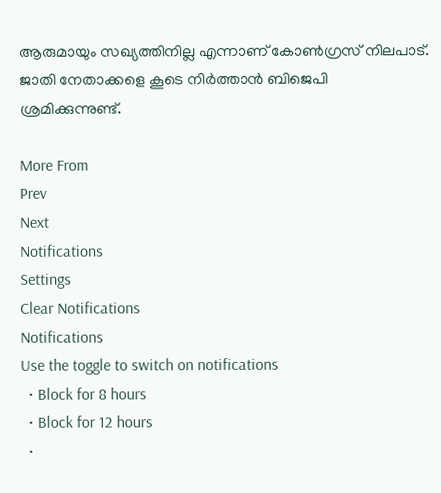ആരുമായും സഖ്യത്തിനില്ല എന്നാണ് കോണ്‍ഗ്രസ് നിലപാട്. ജാതി നേതാക്കളെ കൂടെ നിര്‍ത്താന്‍ ബിജെപി ശ്രമിക്കുന്നുണ്ട്.

More From
Prev
Next
Notifications
Settings
Clear Notifications
Notifications
Use the toggle to switch on notifications
  • Block for 8 hours
  • Block for 12 hours
  •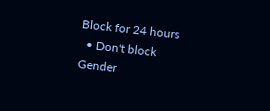Block for 24 hours
  • Don't block
Gender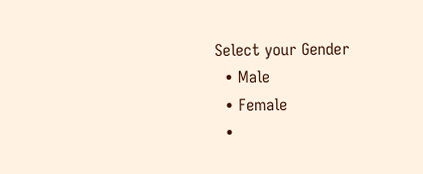Select your Gender
  • Male
  • Female
  •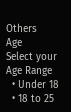Others
Age
Select your Age Range
  • Under 18
  • 18 to 25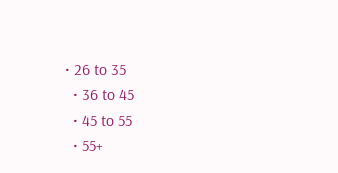• 26 to 35
  • 36 to 45
  • 45 to 55
  • 55+